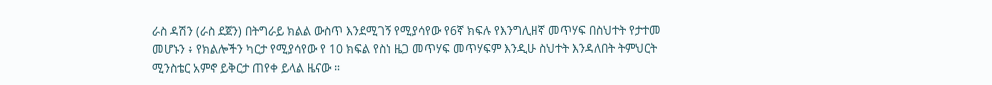ራስ ዳሽን (ራስ ደጀን) በትግራይ ክልል ውስጥ እንደሚገኝ የሚያሳየው የ6ኛ ክፍሉ የእንግሊዘኛ መጥሃፍ በስህተት የታተመ መሆኑን ፥ የክልሎችን ካርታ የሚያሳየው የ 10 ክፍል የስነ ዜጋ መጥሃፍ መጥሃፍም እንዲሁ ስህተት እንዳለበት ትምህርት ሚንስቴር አምኖ ይቅርታ ጠየቀ ይላል ዜናው ።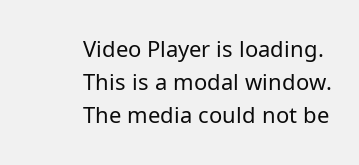Video Player is loading.
This is a modal window.
The media could not be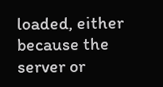loaded, either because the server or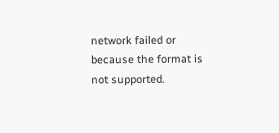network failed or because the format is not supported.